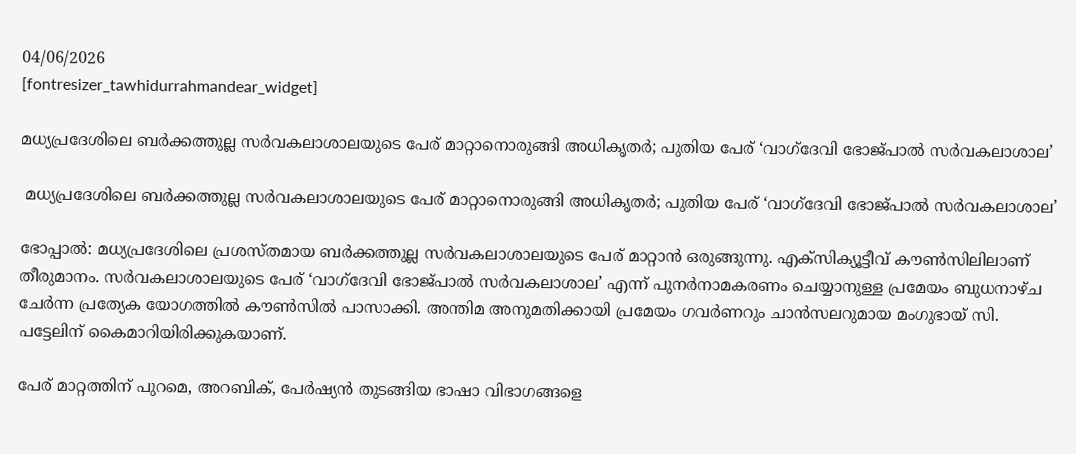04/06/2026
[fontresizer_tawhidurrahmandear_widget]

മധ്യപ്രദേശിലെ ബർക്കത്തുല്ല സർവകലാശാലയുടെ പേര് മാറ്റാനൊരുങ്ങി അധികൃതർ; പുതിയ പേര് ‘വാഗ്‌ദേവി ഭോജ്പാൽ സർവകലാശാല’

 മധ്യപ്രദേശിലെ ബർക്കത്തുല്ല സർവകലാശാലയുടെ പേര് മാറ്റാനൊരുങ്ങി അധികൃതർ; പുതിയ പേര് ‘വാഗ്‌ദേവി ഭോജ്പാൽ സർവകലാശാല’

ഭോപ്പാൽ: മധ്യപ്രദേശിലെ പ്രശസ്‌തമായ ബർക്കത്തുല്ല സർവകലാശാലയുടെ പേര് മാറ്റാൻ ഒരുങ്ങുന്നു. എക്സിക്യൂട്ടീവ് കൗൺസിലിലാണ് തീരുമാനം. സർവകലാശാലയുടെ പേര് ‘വാഗ്‌ദേവി ഭോജ്പാൽ സർവകലാശാല’ എന്ന് പുനർനാമകരണം ചെയ്യാനുള്ള പ്രമേയം ബുധനാഴ്‌ച ചേർന്ന പ്രത്യേക യോഗത്തിൽ കൗൺസിൽ പാസാക്കി. അന്തിമ അനുമതിക്കായി പ്രമേയം ഗവർണറും ചാൻസലറുമായ മംഗുഭായ് സി. പട്ടേലിന് കൈമാറിയിരിക്കുകയാണ്.

പേര് മാറ്റത്തിന് പുറമെ, അറബിക്, പേർഷ്യൻ തുടങ്ങിയ ഭാഷാ വിഭാഗങ്ങളെ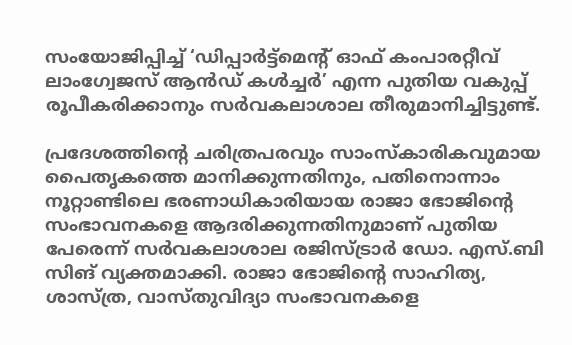സംയോജിപ്പിച്ച് ‘ഡിപ്പാർട്ട്മെന്റ് ഓഫ് കംപാരറ്റീവ് ലാംഗ്വേജസ് ആൻഡ് കൾച്ചർ’ എന്ന പുതിയ വകുപ്പ് രൂപീകരിക്കാനും സർവകലാശാല തീരുമാനിച്ചിട്ടുണ്ട്.

പ്രദേശത്തിന്റെ ചരിത്രപരവും സാംസ്‌കാരികവുമായ പൈതൃകത്തെ മാനിക്കുന്നതിനും, പതിനൊന്നാം നൂറ്റാണ്ടിലെ ഭരണാധികാരിയായ രാജാ ഭോജിൻ്റെ സംഭാവനകളെ ആദരിക്കുന്നതിനുമാണ് പുതിയ പേരെന്ന് സർവകലാശാല രജിസ്ട്രാർ ഡോ. എസ്.ബി സിങ് വ്യക്തമാക്കി. രാജാ ഭോജിൻ്റെ സാഹിത്യ, ശാസ്ത്ര, വാസ്‌തുവിദ്യാ സംഭാവനകളെ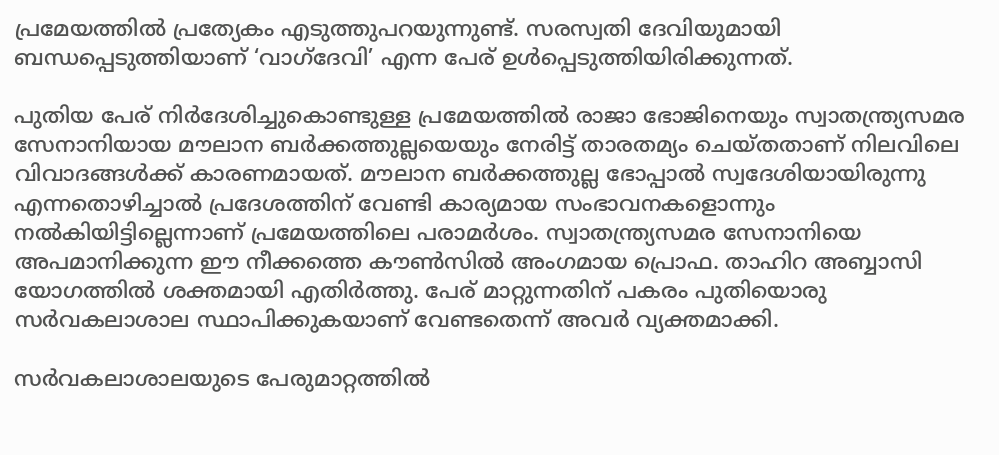പ്രമേയത്തിൽ പ്രത്യേകം എടുത്തുപറയുന്നുണ്ട്. സരസ്വതി ദേവിയുമായി ബന്ധപ്പെടുത്തിയാണ് ‘വാഗ്‌ദേവി’ എന്ന പേര് ഉൾപ്പെടുത്തിയിരിക്കുന്നത്.

പുതിയ പേര് നിർദേശിച്ചുകൊണ്ടുള്ള പ്രമേയത്തിൽ രാജാ ഭോജിനെയും സ്വാതന്ത്ര്യസമര സേനാനിയായ മൗലാന ബർക്കത്തുല്ലയെയും നേരിട്ട് താരതമ്യം ചെയ്‌തതാണ് നിലവിലെ വിവാദങ്ങൾക്ക് കാരണമായത്. മൗലാന ബർക്കത്തുല്ല ഭോപ്പാൽ സ്വദേശിയായിരുന്നു എന്നതൊഴിച്ചാൽ പ്രദേശത്തിന് വേണ്ടി കാര്യമായ സംഭാവനകളൊന്നും നൽകിയിട്ടില്ലെന്നാണ് പ്രമേയത്തിലെ പരാമർശം. സ്വാതന്ത്ര്യസമര സേനാനിയെ അപമാനിക്കുന്ന ഈ നീക്കത്തെ കൗൺസിൽ അംഗമായ പ്രൊഫ. താഹിറ അബ്ബാസി യോഗത്തിൽ ശക്തമായി എതിർത്തു. പേര് മാറ്റുന്നതിന് പകരം പുതിയൊരു സർവകലാശാല സ്ഥാപിക്കുകയാണ് വേണ്ടതെന്ന് അവർ വ്യക്തമാക്കി.

സർവകലാശാലയുടെ പേരുമാറ്റത്തിൽ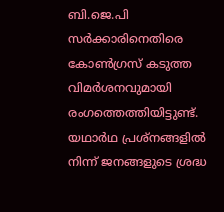ബി.ജെ.പി സർക്കാരിനെതിരെ കോൺഗ്രസ് കടുത്ത വിമർശനവുമായി രംഗത്തെത്തിയിട്ടുണ്ട്. യഥാർഥ പ്രശ്‌നങ്ങളിൽ നിന്ന് ജനങ്ങളുടെ ശ്രദ്ധ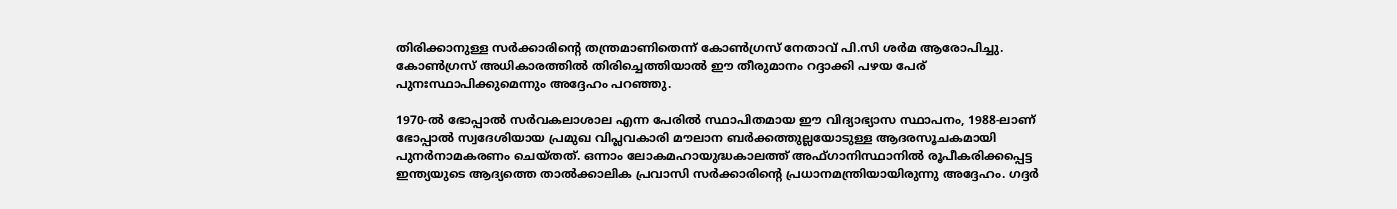തിരിക്കാനുള്ള സർക്കാരിന്റെ തന്ത്രമാണിതെന്ന് കോൺഗ്രസ് നേതാവ് പി.സി ശർമ ആരോപിച്ചു. കോൺഗ്രസ് അധികാരത്തിൽ തിരിച്ചെത്തിയാൽ ഈ തീരുമാനം റദ്ദാക്കി പഴയ പേര് പുനഃസ്ഥാപിക്കുമെന്നും അദ്ദേഹം പറഞ്ഞു.

1970-ൽ ഭോപ്പാൽ സർവകലാശാല എന്ന പേരിൽ സ്ഥാപിതമായ ഈ വിദ്യാഭ്യാസ സ്ഥാപനം, 1988-ലാണ് ഭോപ്പാൽ സ്വദേശിയായ പ്രമുഖ വിപ്ലവകാരി മൗലാന ബർക്കത്തുല്ലയോടുള്ള ആദരസൂചകമായി പുനർനാമകരണം ചെയ്തത്. ഒന്നാം ലോകമഹായുദ്ധകാലത്ത് അഫ്ഗാനിസ്ഥാനിൽ രൂപീകരിക്കപ്പെട്ട ഇന്ത്യയുടെ ആദ്യത്തെ താൽക്കാലിക പ്രവാസി സർക്കാരിൻ്റെ പ്രധാനമന്ത്രിയായിരുന്നു അദ്ദേഹം. ഗദ്ദർ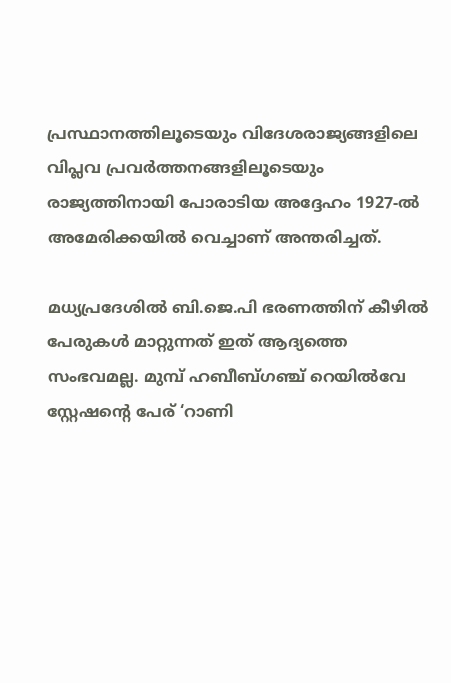പ്രസ്ഥാനത്തിലൂടെയും വിദേശരാജ്യങ്ങളിലെ വിപ്ലവ പ്രവർത്തനങ്ങളിലൂടെയും രാജ്യത്തിനായി പോരാടിയ അദ്ദേഹം 1927-ൽ അമേരിക്കയിൽ വെച്ചാണ് അന്തരിച്ചത്.

മധ്യപ്രദേശിൽ ബി.ജെ.പി ഭരണത്തിന് കീഴിൽ പേരുകൾ മാറ്റുന്നത് ഇത് ആദ്യത്തെ സംഭവമല്ല. മുമ്പ് ഹബീബ്‌ഗഞ്ച് റെയിൽവേ സ്റ്റേഷൻ്റെ പേര് ‘റാണി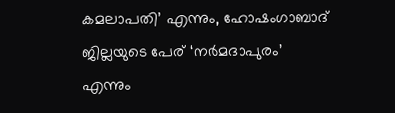കമലാപതി’ എന്നും, ഹോഷംഗാബാദ് ജില്ലയുടെ പേര് ‘നർമദാപുരം’ എന്നും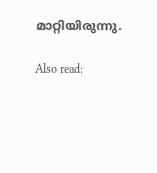മാറ്റിയിരുന്നു.

Also read: